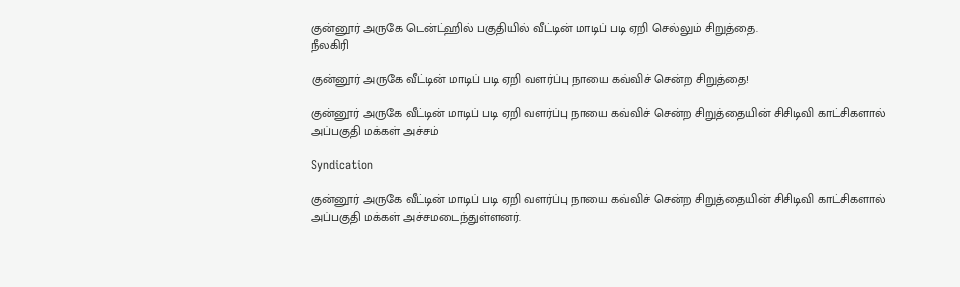குன்னூர் அருகே டென்ட்ஹில் பகுதியில் வீட்டின் மாடிப் படி ஏறி செல்லும் சிறுத்தை.
நீலகிரி

குன்னூர் அருகே வீட்டின் மாடிப் படி ஏறி வளர்ப்பு நாயை கவ்விச் சென்ற சிறுத்தை!

குன்னூர் அருகே வீட்டின் மாடிப் படி ஏறி வளர்ப்பு நாயை கவ்விச் சென்ற சிறுத்தையின் சிசிடிவி காட்சிகளால் அப்பகுதி மக்கள் அச்சம்

Syndication

குன்னூர் அருகே வீட்டின் மாடிப் படி ஏறி வளர்ப்பு நாயை கவ்விச் சென்ற சிறுத்தையின் சிசிடிவி காட்சிகளால் அப்பகுதி மக்கள் அச்சமடைந்துள்ளனர்.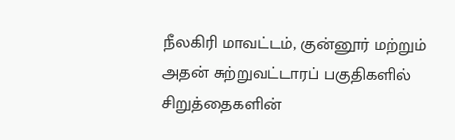நீலகிரி மாவட்டம், குன்னூர் மற்றும் அதன் சுற்றுவட்டாரப் பகுதிகளில் சிறுத்தைகளின்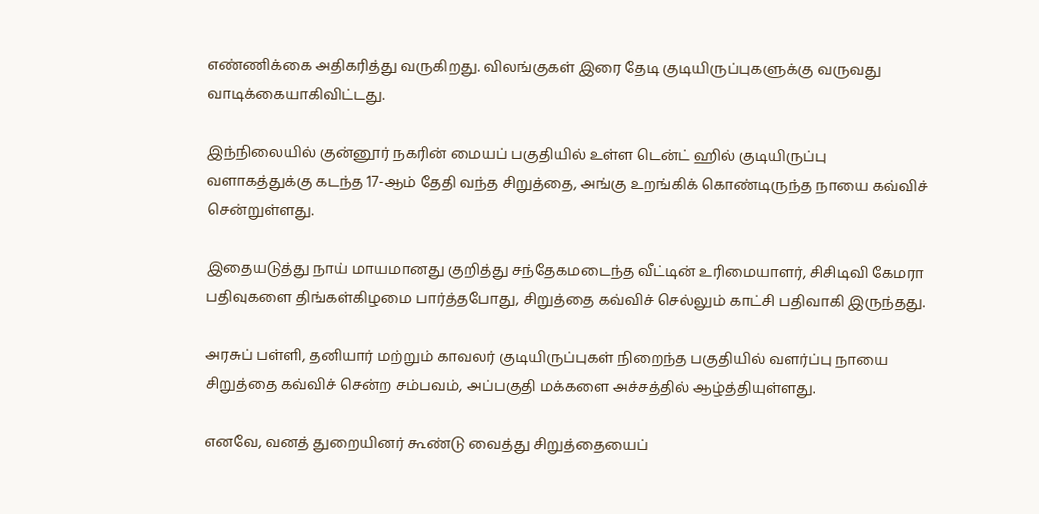எண்ணிக்கை அதிகரித்து வருகிறது. விலங்குகள் இரை தேடி குடியிருப்புகளுக்கு வருவது வாடிக்கையாகிவிட்டது.

இந்நிலையில் குன்னூர் நகரின் மையப் பகுதியில் உள்ள டென்ட் ஹில் குடியிருப்பு வளாகத்துக்கு கடந்த 17-ஆம் தேதி வந்த சிறுத்தை, அங்கு உறங்கிக் கொண்டிருந்த நாயை கவ்விச் சென்றுள்ளது.

இதையடுத்து நாய் மாயமானது குறித்து சந்தேகமடைந்த வீட்டின் உரிமையாளர், சிசிடிவி கேமரா பதிவுகளை திங்கள்கிழமை பார்த்தபோது, சிறுத்தை கவ்விச் செல்லும் காட்சி பதிவாகி இருந்தது.

அரசுப் பள்ளி, தனியார் மற்றும் காவலர் குடியிருப்புகள் நிறைந்த பகுதியில் வளர்ப்பு நாயை சிறுத்தை கவ்விச் சென்ற சம்பவம், அப்பகுதி மக்களை அச்சத்தில் ஆழ்த்தியுள்ளது.

எனவே, வனத் துறையினர் கூண்டு வைத்து சிறுத்தையைப்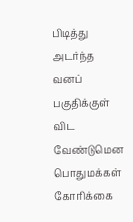பிடித்து அடர்ந்த வனப் பகுதிக்குள் விட வேண்டுமென பொதுமக்கள் கோரிக்கை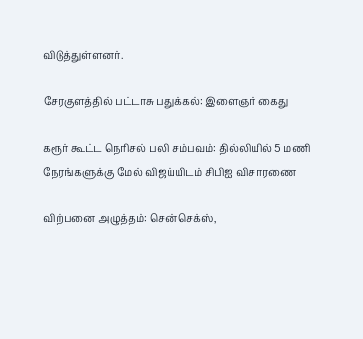விடுத்துள்ளனர்.

சேரகுளத்தில் பட்டாசு பதுக்கல்: இளைஞர் கைது

கரூர் கூட்ட நெரிசல் பலி சம்பவம்: தில்லியில் 5 மணி நேரங்களுக்கு மேல் விஜய்யிடம் சிபிஐ விசாரணை

விற்பனை அழுத்தம்: சென்செக்ஸ்,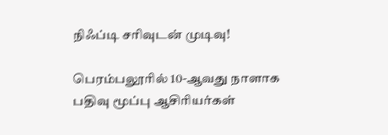நிஃப்டி சரிவுடன் முடிவு!

பெரம்பலூரில் 10-ஆவது நாளாக பதிவு மூப்பு ஆசிரியர்கள்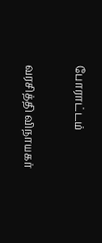போராட்டம்

வரசித்தி விநாயகர்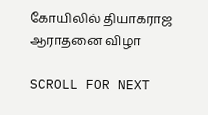கோயிலில் தியாகராஜ ஆராதனை விழா

SCROLL FOR NEXT